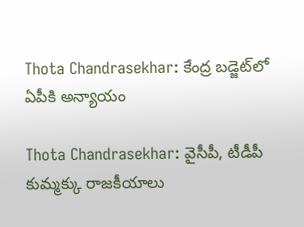Thota Chandrasekhar: కేంద్ర బడ్జెట్‌లో ఏపీకి అన్యాయం

Thota Chandrasekhar: వైసీపీ, టీడీపీ కుమ్మక్కు రాజకీయాలు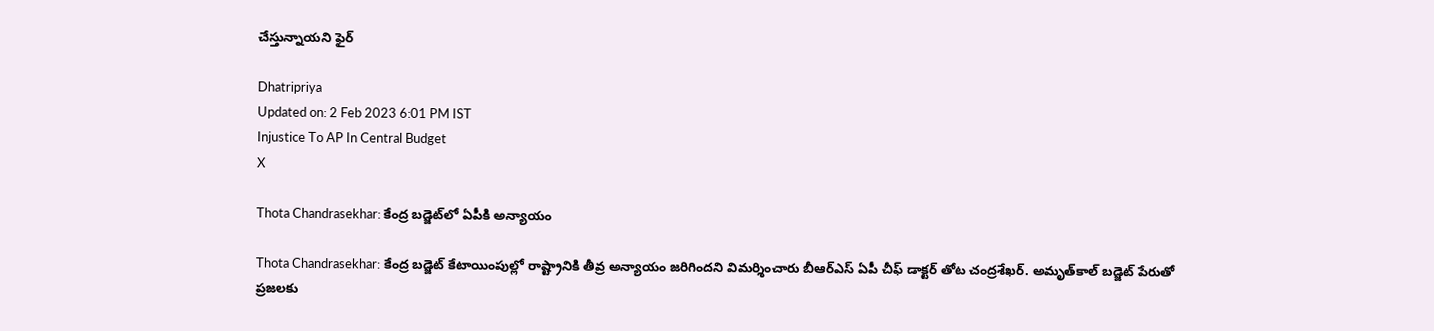చేస్తున్నాయని ఫైర్

Dhatripriya
Updated on: 2 Feb 2023 6:01 PM IST
Injustice To AP In Central Budget
X

Thota Chandrasekhar: కేంద్ర బడ్జెట్‌లో ఏపీకి అన్యాయం

Thota Chandrasekhar: కేంద్ర బడ్జెట్ కేటాయింపుల్లో రాష్ట్రానికి తీవ్ర అన్యాయం జరిగిందని విమర్శించారు బీఆర్ఎస్ ఏపీ చీఫ్ డాక్టర్ తోట చంద్రశేఖర్. అమృత్‌కాల్ బడ్జెట్ పేరుతో ప్రజలకు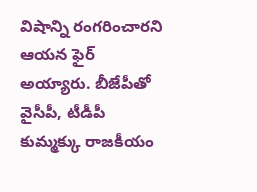విషాన్ని రంగరించారని ఆయన ఫైర్ అయ్యారు. బీజేపీతో వైసీపీ, టీడీపీ కుమ్మక్కు రాజకీయం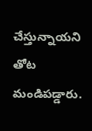చేస్తున్నాయని తోట మండిపడ్డారు.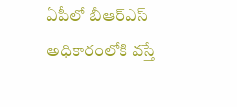ఏపీలో బీఆర్ఎస్ అధికారంలోకి వస్తే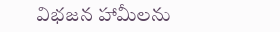విభజన హామీలను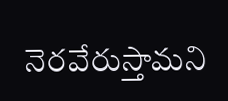నెరవేరుస్తామని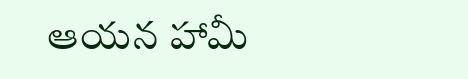ఆయన హామీ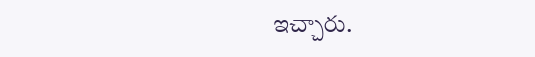ఇచ్చారు.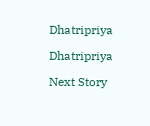Dhatripriya

Dhatripriya

Next Story